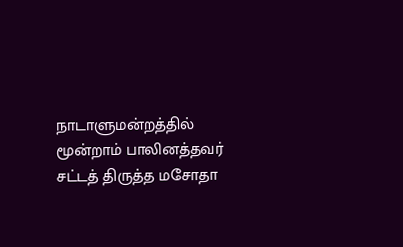நாடாளுமன்றத்தில் மூன்றாம் பாலினத்தவர் சட்டத் திருத்த மசோதா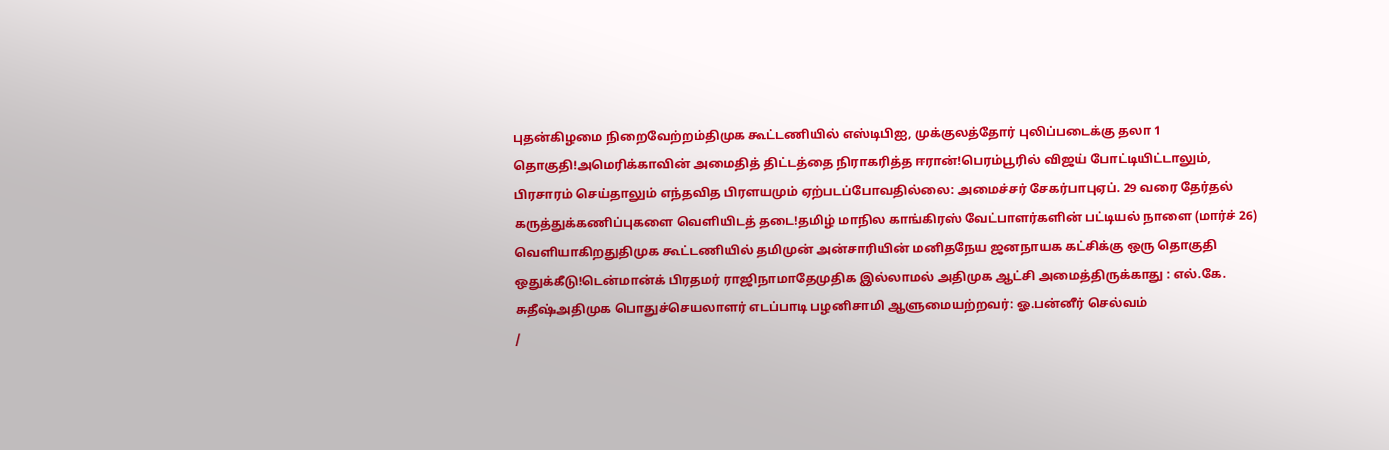புதன்கிழமை நிறைவேற்றம்திமுக கூட்டணியில் எஸ்டிபிஐ, முக்குலத்தோர் புலிப்படைக்கு தலா 1 தொகுதி!அமெரிக்காவின் அமைதித் திட்டத்தை நிராகரித்த ஈரான்!பெரம்பூரில் விஜய் போட்டியிட்டாலும், பிரசாரம் செய்தாலும் எந்தவித பிரளயமும் ஏற்படப்போவதில்லை: அமைச்சர் சேகர்பாபுஏப். 29 வரை தேர்தல் கருத்துக்கணிப்புகளை வெளியிடத் தடை!தமிழ் மாநில காங்கிரஸ் வேட்பாளர்களின் பட்டியல் நாளை (மார்ச் 26) வெளியாகிறதுதிமுக கூட்டணியில் தமிமுன் அன்சாரியின் மனிதநேய ஜனநாயக கட்சிக்கு ஒரு தொகுதி ஒதுக்கீடு!டென்மான்க் பிரதமர் ராஜிநாமாதேமுதிக இல்லாமல் அதிமுக ஆட்சி அமைத்திருக்காது : எல்.கே. சுதீஷ்அதிமுக பொதுச்செயலாளர் எடப்பாடி பழனிசாமி ஆளுமையற்றவர்: ஓ.பன்னீர் செல்வம்
/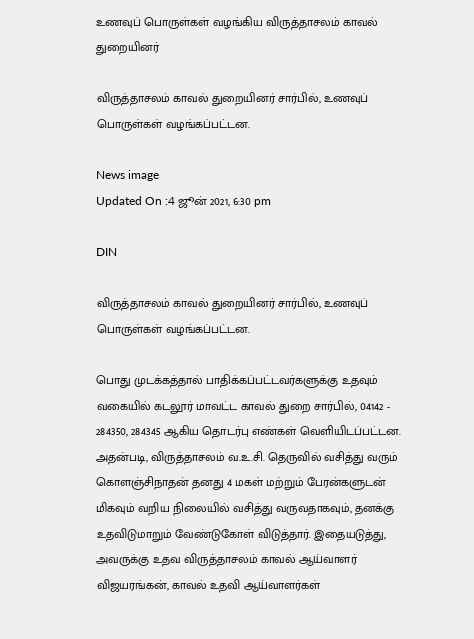உணவுப் பொருள்கள் வழங்கிய விருத்தாசலம் காவல் துறையினர்

விருத்தாசலம் காவல் துறையினர் சார்பில், உணவுப் பொருள்கள் வழங்கப்பட்டன.

News image
Updated On :4 ஜூன் 2021, 6:30 pm

DIN

விருத்தாசலம் காவல் துறையினர் சார்பில், உணவுப் பொருள்கள் வழங்கப்பட்டன.

பொது முடக்கத்தால் பாதிக்கப்பட்டவர்களுக்கு உதவும் வகையில் கடலூர் மாவட்ட காவல் துறை சார்பில், 04142 - 284350, 284345 ஆகிய தொடர்பு எண்கள் வெளியிடப்பட்டன. அதன்படி, விருத்தாசலம் வ.உ.சி. தெருவில் வசித்து வரும் கொளஞ்சிநாதன் தனது 4 மகள் மற்றும் பேரன்களுடன் மிகவும் வறிய நிலையில் வசித்து வருவதாகவும், தனக்கு உதவிடுமாறும் வேண்டுகோள் விடுத்தார். இதையடுத்து, அவருக்கு உதவ விருத்தாசலம் காவல் ஆய்வாளர் விஜயரங்கன், காவல் உதவி ஆய்வாளர்கள்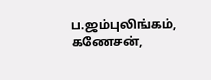ப.ஜம்புலிங்கம், கணேசன்,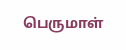பெருமாள்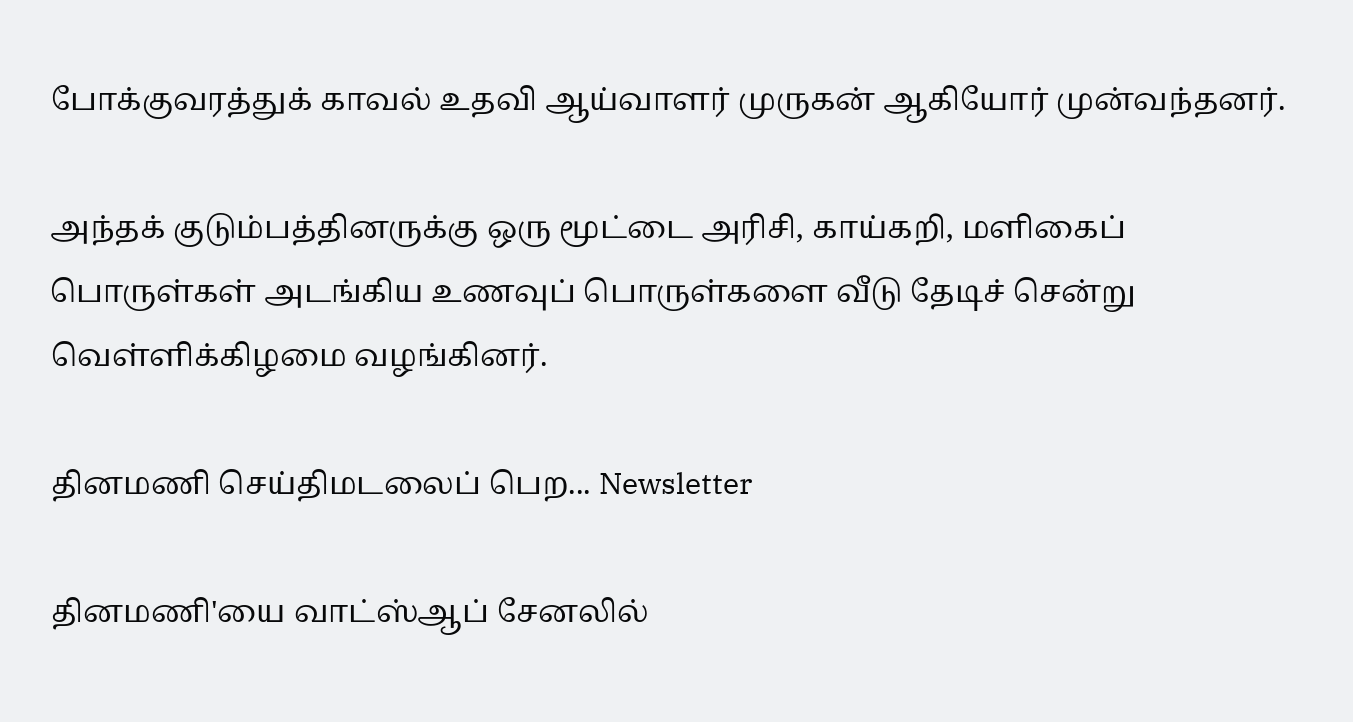போக்குவரத்துக் காவல் உதவி ஆய்வாளர் முருகன் ஆகியோர் முன்வந்தனர்.

அந்தக் குடும்பத்தினருக்கு ஒரு மூட்டை அரிசி, காய்கறி, மளிகைப் பொருள்கள் அடங்கிய உணவுப் பொருள்களை வீடு தேடிச் சென்று வெள்ளிக்கிழமை வழங்கினர்.

தினமணி செய்திமடலைப் பெற... Newsletter

தினமணி'யை வாட்ஸ்ஆப் சேனலில்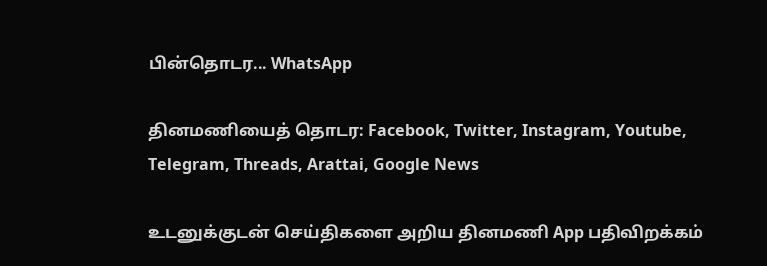பின்தொடர... WhatsApp

தினமணியைத் தொடர: Facebook, Twitter, Instagram, Youtube, Telegram, Threads, Arattai, Google News

உடனுக்குடன் செய்திகளை அறிய தினமணி App பதிவிறக்கம்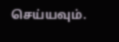செய்யவும்.